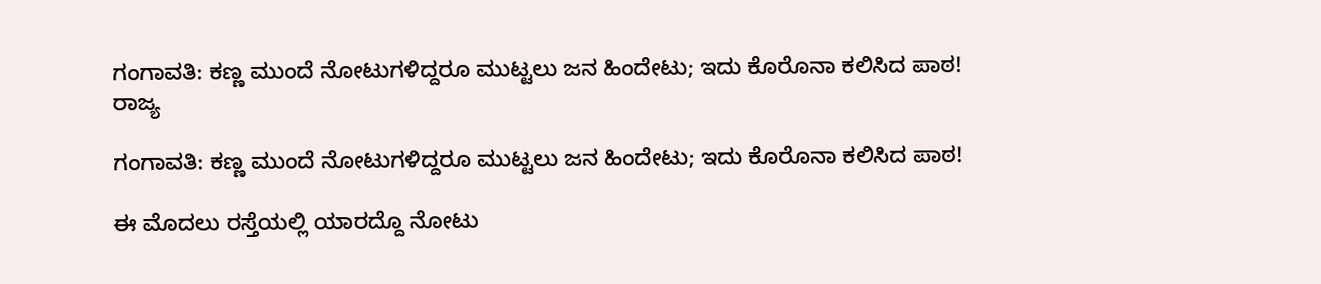ಗಂಗಾವತಿ: ಕಣ್ಣ ಮುಂದೆ ನೋಟುಗಳಿದ್ದರೂ ಮುಟ್ಟಲು ಜನ ಹಿಂದೇಟು; ಇದು ಕೊರೊನಾ ಕಲಿಸಿದ ಪಾಠ!
ರಾಜ್ಯ

ಗಂಗಾವತಿ: ಕಣ್ಣ ಮುಂದೆ ನೋಟುಗಳಿದ್ದರೂ ಮುಟ್ಟಲು ಜನ ಹಿಂದೇಟು; ಇದು ಕೊರೊನಾ ಕಲಿಸಿದ ಪಾಠ!

ಈ ಮೊದಲು ರಸ್ತೆಯಲ್ಲಿ ಯಾರದ್ದೊ ನೋಟು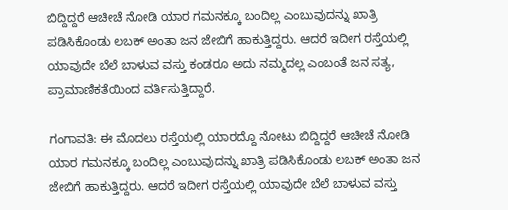ಬಿದ್ದಿದ್ದರೆ ಆಚೀಚೆ ನೋಡಿ ಯಾರ ಗಮನಕ್ಕೂ ಬಂದಿಲ್ಲ ಎಂಬುವುದನ್ನು ಖಾತ್ರಿ ಪಡಿಸಿಕೊಂಡು ಲಬಕ್ ಅಂತಾ ಜನ ಜೇಬಿಗೆ ಹಾಕುತ್ತಿದ್ದರು. ಆದರೆ ಇದೀಗ ರಸ್ತೆಯಲ್ಲಿ ಯಾವುದೇ ಬೆಲೆ ಬಾಳುವ ವಸ್ತು ಕಂಡರೂ ಅದು ನಮ್ಮದಲ್ಲ ಎಂಬಂತೆ ಜನ ಸತ್ಯ, ಪ್ರಾಮಾಣಿಕತೆಯಿಂದ ವರ್ತಿಸುತ್ತಿದ್ದಾರೆ.

ಗಂಗಾವತಿ: ಈ ಮೊದಲು ರಸ್ತೆಯಲ್ಲಿ ಯಾರದ್ದೊ ನೋಟು ಬಿದ್ದಿದ್ದರೆ ಆಚೀಚೆ ನೋಡಿ ಯಾರ ಗಮನಕ್ಕೂ ಬಂದಿಲ್ಲ ಎಂಬುವುದನ್ನು ಖಾತ್ರಿ ಪಡಿಸಿಕೊಂಡು ಲಬಕ್ ಅಂತಾ ಜನ ಜೇಬಿಗೆ ಹಾಕುತ್ತಿದ್ದರು. ಆದರೆ ಇದೀಗ ರಸ್ತೆಯಲ್ಲಿ ಯಾವುದೇ ಬೆಲೆ ಬಾಳುವ ವಸ್ತು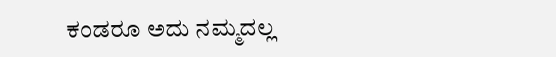ಕಂಡರೂ ಅದು ನಮ್ಮದಲ್ಲ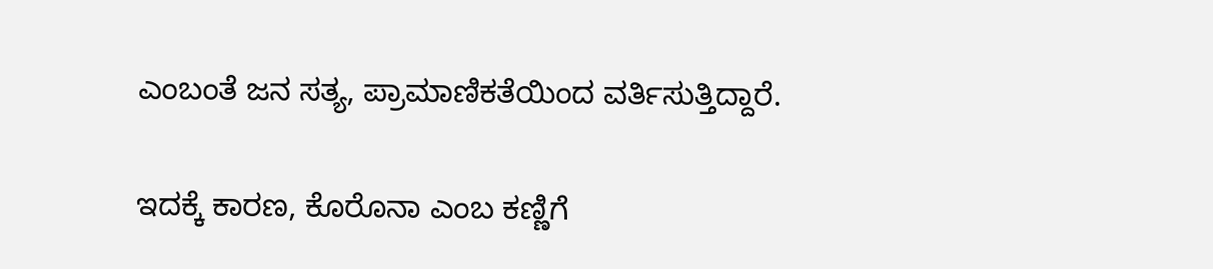ಎಂಬಂತೆ ಜನ ಸತ್ಯ, ಪ್ರಾಮಾಣಿಕತೆಯಿಂದ ವರ್ತಿಸುತ್ತಿದ್ದಾರೆ.

ಇದಕ್ಕೆ ಕಾರಣ, ಕೊರೊನಾ ಎಂಬ ಕಣ್ಣಿಗೆ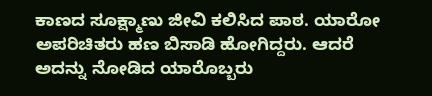ಕಾಣದ ಸೂಕ್ಷ್ಮಾಣು ಜೀವಿ ಕಲಿಸಿದ ಪಾಠ. ಯಾರೋ ಅಪರಿಚಿತರು ಹಣ ಬಿಸಾಡಿ ಹೋಗಿದ್ದರು. ಆದರೆ ಅದನ್ನು ನೋಡಿದ ಯಾರೊಬ್ಬರು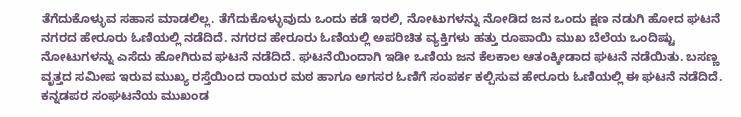ತೆಗೆದುಕೊಳ್ಳುವ ಸಹಾಸ ಮಾಡಲಿಲ್ಲ. ತೆಗೆದುಕೊಳ್ಳುವುದು ಒಂದು ಕಡೆ ಇರಲಿ, ನೋಟುಗಳನ್ನು ನೋಡಿದ ಜನ ಒಂದು ಕ್ಷಣ ನಡುಗಿ ಹೋದ ಘಟನೆ ನಗರದ ಹೇರೂರು ಓಣಿಯಲ್ಲಿ ನಡೆದಿದೆ. ನಗರದ ಹೇರೂರು ಓಣಿಯಲ್ಲಿ ಅಪರಿಚಿತ ವ್ಯಕ್ತಿಗಳು ಹತ್ತು ರೂಪಾಯಿ ಮುಖ ಬೆಲೆಯ ಒಂದಿಷ್ಟು ನೋಟುಗಳನ್ನು ಎಸೆದು ಹೋಗಿರುವ ಘಟನೆ ನಡೆದಿದೆ. ಘಟನೆಯಿಂದಾಗಿ ಇಡೀ ಒಣಿಯ ಜನ ಕೆಲಕಾಲ ಆತಂಕ್ಕೀಡಾದ ಘಟನೆ ನಡೆಯಿತು. ಬಸಣ್ಣ ವೃತ್ತದ ಸಮೀಪ ಇರುವ ಮುಖ್ಯ ರಸ್ತೆಯಿಂದ ರಾಯರ ಮಠ ಹಾಗೂ ಅಗಸರ ಓಣಿಗೆ ಸಂಪರ್ಕ ಕಲ್ಪಿಸುವ ಹೇರೂರು ಓಣಿಯಲ್ಲಿ ಈ ಘಟನೆ ನಡೆದಿದೆ. ಕನ್ನಡಪರ ಸಂಘಟನೆಯ ಮುಖಂಡ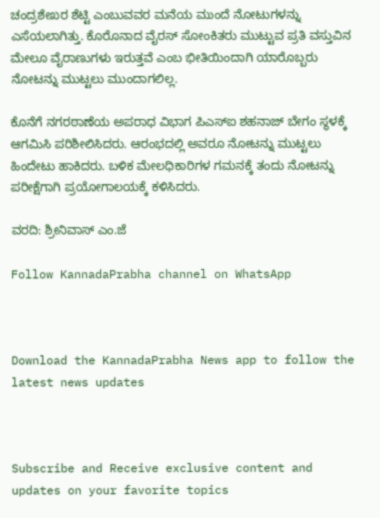ಚಂದ್ರಶೇಖರ ಶೆಟ್ಟಿ ಎಂಬುವವರ ಮನೆಯ ಮುಂದೆ ನೋಟುಗಳನ್ನು ಎಸೆಯಲಾಗಿತ್ತು. ಕೊರೊನಾದ ವೈರಸ್ ಸೋಂಕಿತರು ಮುಟ್ಟುವ ಪ್ರತಿ ವಸ್ತುವಿನ ಮೇಲೂ ವೈರಾಣುಗಳು ಇರುತ್ತವೆ ಎಂಬ ಭೀತಿಯಿಂದಾಗಿ ಯಾರೊಬ್ಬರು ನೋಟನ್ನು ಮುಟ್ಟಲು ಮುಂದಾಗಲಿಲ್ಲ.

ಕೊನೆಗೆ ನಗರಠಾಣೆಯ ಅಪರಾಧ ವಿಭಾಗ ಪಿಎಸ್ಐ ಶಹನಾಜ್ ಬೇಗಂ ಸ್ಥಳಕ್ಕೆ ಆಗಮಿಸಿ ಪರಿಶೀಲಿಸಿದರು. ಆರಂಭದಲ್ಲಿ ಅವರೂ ನೋಟನ್ನು ಮುಟ್ಟಲು ಹಿಂದೇಟು ಹಾಕಿದರು. ಬಳಿಕ ಮೇಲಧಿಕಾರಿಗಳ ಗಮನಕ್ಕೆ ತಂದು ನೋಟನ್ನು ಪರೀಕ್ಷೆಗಾಗಿ ಪ್ರಯೋಗಾಲಯಕ್ಕೆ ಕಳಿಸಿದರು.

ವರದಿ: ಶ್ರೀನಿವಾಸ್ ಎಂ.ಜೆ

Follow KannadaPrabha channel on WhatsApp



Download the KannadaPrabha News app to follow the latest news updates



Subscribe and Receive exclusive content and updates on your favorite topics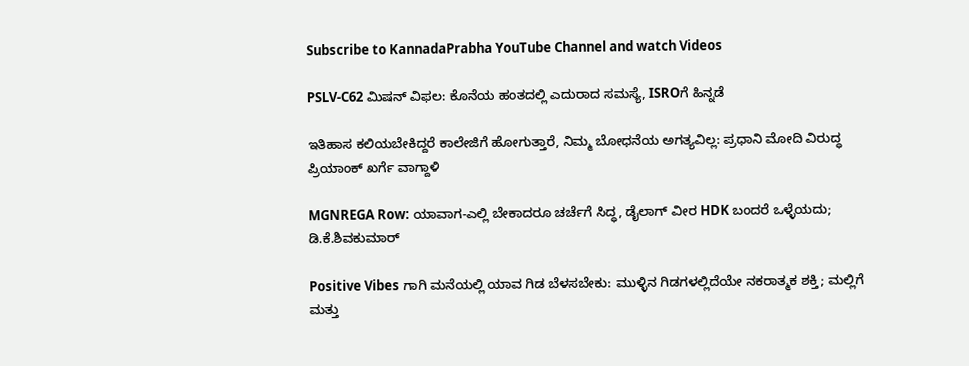Subscribe to KannadaPrabha YouTube Channel and watch Videos

PSLV-C62 ಮಿಷನ್ ವಿಫಲ: ಕೊನೆಯ ಹಂತದಲ್ಲಿ ಎದುರಾದ ಸಮಸ್ಯೆ, ISROಗೆ ಹಿನ್ನಡೆ

ಇತಿಹಾಸ ಕಲಿಯಬೇಕಿದ್ದರೆ ಕಾಲೇಜಿಗೆ ಹೋಗುತ್ತಾರೆ, ನಿಮ್ಮ ಬೋಧನೆಯ ಅಗತ್ಯವಿಲ್ಲ: ಪ್ರಧಾನಿ ಮೋದಿ ವಿರುದ್ಧ ಪ್ರಿಯಾಂಕ್ ಖರ್ಗೆ ವಾಗ್ದಾಳಿ

MGNREGA Row: ಯಾವಾಗ-ಎಲ್ಲಿ ಬೇಕಾದರೂ ಚರ್ಚೆಗೆ ಸಿದ್ಧ, ಡೈಲಾಗ್‌ ವೀರ HDK ಬಂದರೆ ಒಳ್ಳೆಯದು; ಡಿ.ಕೆ.ಶಿವಕುಮಾರ್

Positive Vibes ಗಾಗಿ ಮನೆಯಲ್ಲಿ ಯಾವ ಗಿಡ ಬೆಳಸಬೇಕು: ಮುಳ್ಳಿನ ಗಿಡಗಳಲ್ಲಿದೆಯೇ ನಕರಾತ್ಮಕ ಶಕ್ತಿ; ಮಲ್ಲಿಗೆ ಮತ್ತು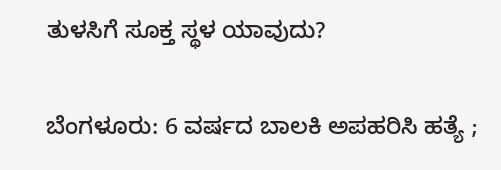ತುಳಸಿಗೆ ಸೂಕ್ತ ಸ್ಥಳ ಯಾವುದು?

ಬೆಂಗಳೂರು: 6 ವರ್ಷದ ಬಾಲಕಿ ಅಪಹರಿಸಿ ಹತ್ಯೆ ;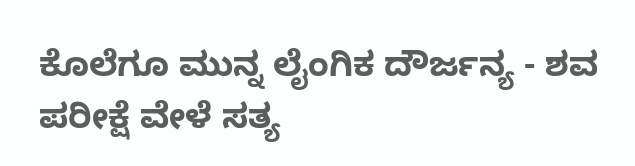ಕೊಲೆಗೂ ಮುನ್ನ ಲೈಂಗಿಕ ದೌರ್ಜನ್ಯ - ಶವ ಪರೀಕ್ಷೆ ವೇಳೆ ಸತ್ಯ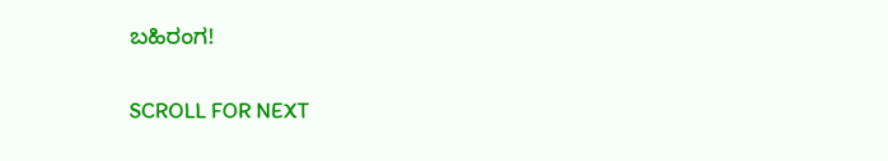ಬಹಿರಂಗ!

SCROLL FOR NEXT